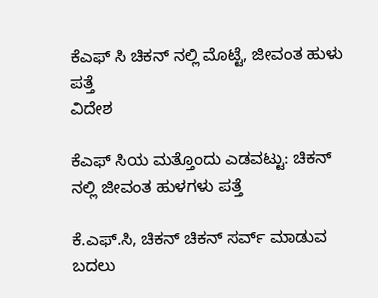ಕೆಎಫ್ ಸಿ ಚಿಕನ್ ನಲ್ಲಿ ಮೊಟ್ಟೆ, ಜೀವಂತ ಹುಳು ಪತ್ತೆ
ವಿದೇಶ

ಕೆಎಫ್ ಸಿಯ ಮತ್ತೊಂದು ಎಡವಟ್ಟು: ಚಿಕನ್ ನಲ್ಲಿ ಜೀವಂತ ಹುಳಗಳು ಪತ್ತೆ

ಕೆ.ಎಫ್.ಸಿ, ಚಿಕನ್ ಚಿಕನ್ ಸರ್ವ್ ಮಾಡುವ ಬದಲು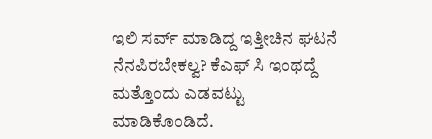ಇಲಿ ಸರ್ವ್ ಮಾಡಿದ್ದ ಇತ್ತೀಚಿನ ಘಟನೆ ನೆನಪಿರಬೇಕಲ್ವ? ಕೆಎಫ್ ಸಿ ಇಂಥದ್ದೆ ಮತ್ತೊಂದು ಎಡವಟ್ಟು ಮಾಡಿಕೊಂಡಿದೆ.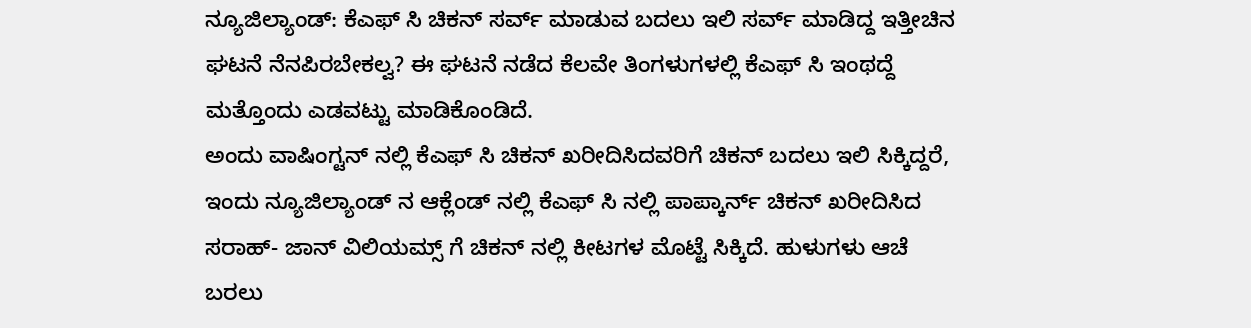ನ್ಯೂಜಿಲ್ಯಾಂಡ್: ಕೆಎಫ್ ಸಿ ಚಿಕನ್ ಸರ್ವ್ ಮಾಡುವ ಬದಲು ಇಲಿ ಸರ್ವ್ ಮಾಡಿದ್ದ ಇತ್ತೀಚಿನ ಘಟನೆ ನೆನಪಿರಬೇಕಲ್ವ? ಈ ಘಟನೆ ನಡೆದ ಕೆಲವೇ ತಿಂಗಳುಗಳಲ್ಲಿ ಕೆಎಫ್ ಸಿ ಇಂಥದ್ದೆ ಮತ್ತೊಂದು ಎಡವಟ್ಟು ಮಾಡಿಕೊಂಡಿದೆ.
ಅಂದು ವಾಷಿಂಗ್ಟನ್ ನಲ್ಲಿ ಕೆಎಫ್ ಸಿ ಚಿಕನ್ ಖರೀದಿಸಿದವರಿಗೆ ಚಿಕನ್ ಬದಲು ಇಲಿ ಸಿಕ್ಕಿದ್ದರೆ, ಇಂದು ನ್ಯೂಜಿಲ್ಯಾಂಡ್ ನ ಆಕ್ಲೆಂಡ್ ನಲ್ಲಿ ಕೆಎಫ್ ಸಿ ನಲ್ಲಿ ಪಾಪ್ಕಾರ್ನ್ ಚಿಕನ್ ಖರೀದಿಸಿದ ಸರಾಹ್- ಜಾನ್ ವಿಲಿಯಮ್ಸ್ ಗೆ ಚಿಕನ್ ನಲ್ಲಿ ಕೀಟಗಳ ಮೊಟ್ಟೆ ಸಿಕ್ಕಿದೆ. ಹುಳುಗಳು ಆಚೆ ಬರಲು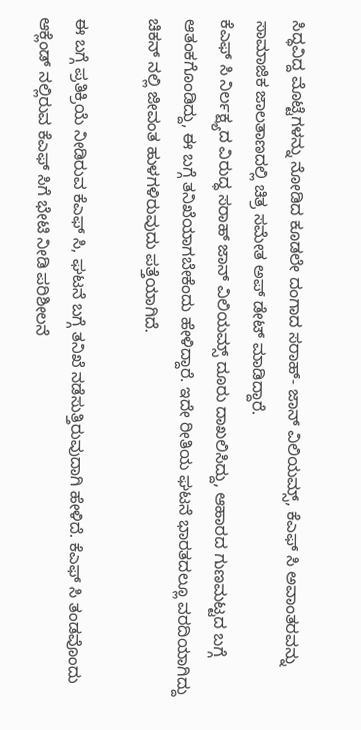ಸಿದ್ಧವಿದ್ದ ಮೊಟ್ಟೆಗಳನ್ನು ನೋಡಿದ ಕೂಡಲೇ ದಂಗಾದ ಸರಾಹ್- ಜಾನ್ ವಿಲಿಯಮ್ಸ್, ಕೆಎಫ್ ಸಿ ಅವಾಂತರವನ್ನು ಸಾಮಾಜಿಕ ಜಾಲತಾಣದಲ್ಲಿ ಚಿತ್ರ ಸಮೇತ ಅಪ್ ಡೇಟ್ ಮಾಡಿದ್ದಾರೆ.
ಕೆಎಫ್ ಸಿ ನಿರ್ಲಕ್ಷ್ಯದ ವಿರುದ್ಧ ಸರಾಹ್ ಜಾನ್ ವಿಲಿಯಮ್ಸ್ ದೂರು ದಾಖಲಿಸಿದ್ದು, ಆಹಾರದ ಗುಣಮಟ್ಟದ ಬಗ್ಗೆ ಆತಂಕಗೊಂಡಿದ್ದು, ಈ ಬಗ್ಗೆ ತನಿಖೆಯಾಗಬೇಕೆಂದು ಹೇಳಿದ್ದಾರೆ. ಇದೇ ರೀತಿಯ ಘಟನೆ ಭಾರತದಲ್ಲೂ ವರದಿಯಾಗಿದ್ದು ಚಿಕನ್ ನಲ್ಲಿ ಜೀವಂತ ಹುಳಗಳಿರುವುದು ಪತ್ತೆಯಾಗಿದೆ.

ಈ ಬಗ್ಗೆ ಪ್ರತಿಕ್ರಿಯೆ ನೀಡಿರುವ ಕೆಎಫ್ ಸಿ, ಘಟನೆ ಬಗ್ಗೆ ತನಿಖೆ ನಡೆಸುತ್ತಿರುವುದಾಗಿ ಹೇಳಿದೆ. ಕೆಎಫ್ ಸಿ ತಂಡವೊಂದು ಆಕ್ಲೆಂಡ್ ನಲ್ಲಿರುವ ಕೆಎಫ್ ಸಿಗೆ ಭೇಟಿ ನೀಡಿ ಪರಿಶೀಲನೆ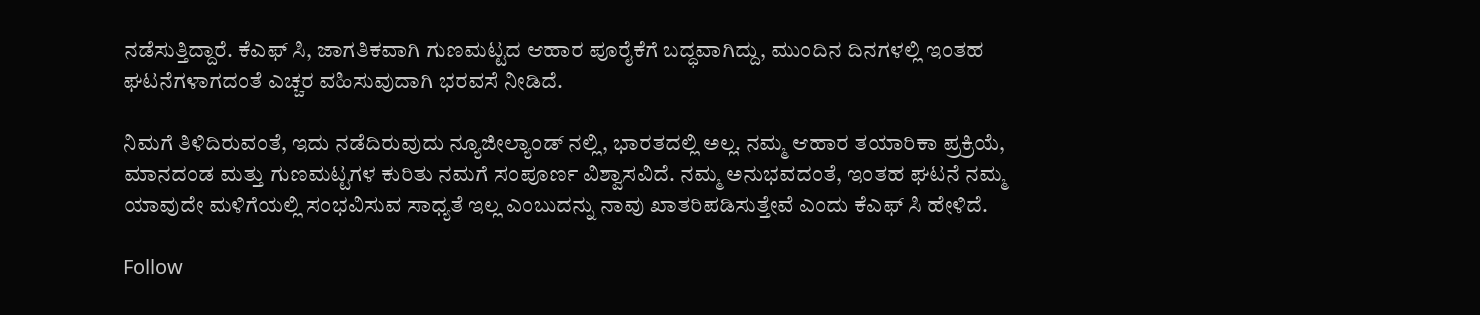ನಡೆಸುತ್ತಿದ್ದಾರೆ. ಕೆಎಫ್ ಸಿ, ಜಾಗತಿಕವಾಗಿ ಗುಣಮಟ್ಟದ ಆಹಾರ ಪೂರೈಕೆಗೆ ಬದ್ಧವಾಗಿದ್ದು, ಮುಂದಿನ ದಿನಗಳಲ್ಲಿ ಇಂತಹ ಘಟನೆಗಳಾಗದಂತೆ ಎಚ್ಚರ ವಹಿಸುವುದಾಗಿ ಭರವಸೆ ನೀಡಿದೆ.

ನಿಮಗೆ ತಿಳಿದಿರುವಂತೆ, ಇದು ನಡೆದಿರುವುದು ನ್ಯೂಜೀಲ್ಯಾಂಡ್ ನಲ್ಲಿ, ಭಾರತದಲ್ಲಿ ಅಲ್ಲ. ನಮ್ಮ ಆಹಾರ ತಯಾರಿಕಾ ಪ್ರಕ್ರಿಯೆ, ಮಾನದಂಡ ಮತ್ತು ಗುಣಮಟ್ಟಗಳ ಕುರಿತು ನಮಗೆ ಸಂಪೂರ್ಣ ವಿಶ್ವಾಸವಿದೆ. ನಮ್ಮ ಅನುಭವದಂತೆ, ಇಂತಹ ಘಟನೆ ನಮ್ಮ ಯಾವುದೇ ಮಳಿಗೆಯಲ್ಲಿ ಸಂಭವಿಸುವ ಸಾಧ್ಯತೆ ಇಲ್ಲ ಎಂಬುದನ್ನು ನಾವು ಖಾತರಿಪಡಿಸುತ್ತೇವೆ ಎಂದು ಕೆಎಫ್ ಸಿ ಹೇಳಿದೆ.

Follow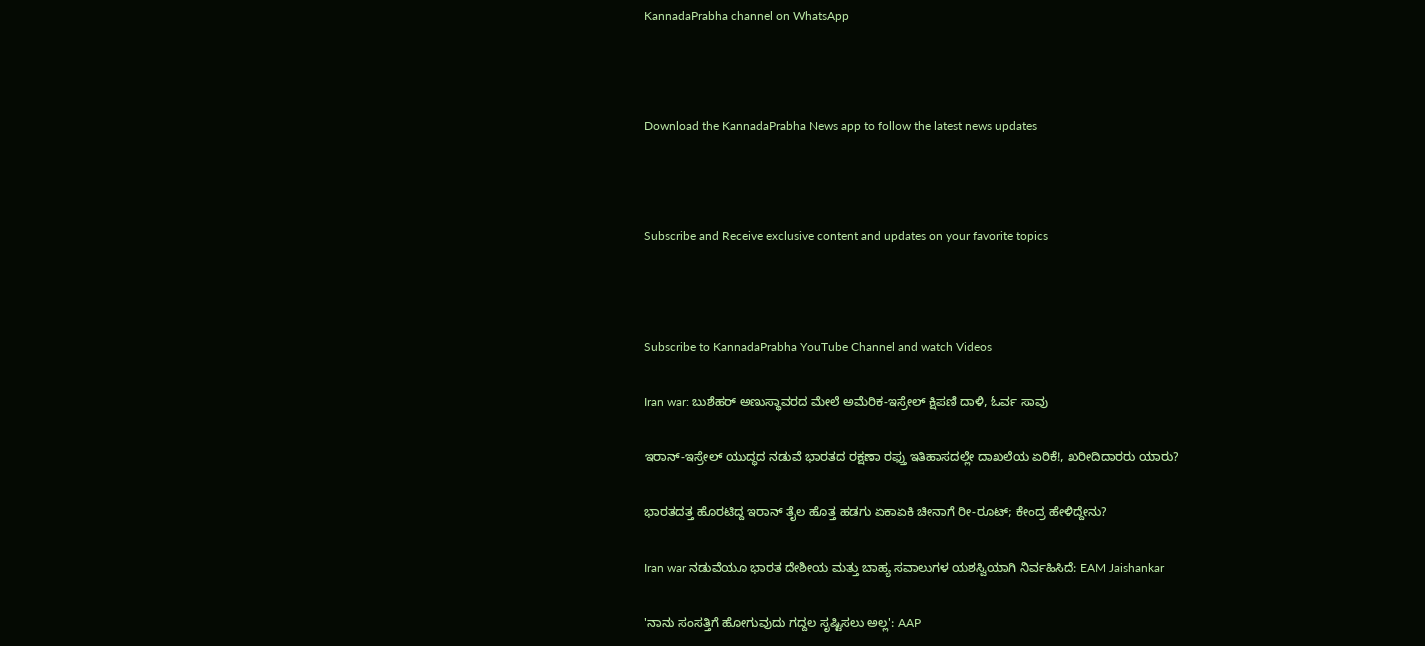KannadaPrabha channel on WhatsApp



Download the KannadaPrabha News app to follow the latest news updates



Subscribe and Receive exclusive content and updates on your favorite topics



Subscribe to KannadaPrabha YouTube Channel and watch Videos

Iran war: ಬುಶೆಹರ್ ಅಣುಸ್ಥಾವರದ ಮೇಲೆ ಅಮೆರಿಕ-ಇಸ್ರೇಲ್ ಕ್ಷಿಪಣಿ ದಾಳಿ, ಓರ್ವ ಸಾವು

ಇರಾನ್-ಇಸ್ರೇಲ್ ಯುದ್ಧದ ನಡುವೆ ಭಾರತದ ರಕ್ಷಣಾ ರಫ್ತು ಇತಿಹಾಸದಲ್ಲೇ ದಾಖಲೆಯ ಏರಿಕೆ!, ಖರೀದಿದಾರರು ಯಾರು?

ಭಾರತದತ್ತ ಹೊರಟಿದ್ದ ಇರಾನ್ ತೈಲ ಹೊತ್ತ ಹಡಗು ಏಕಾಏಕಿ ಚೀನಾಗೆ ರೀ-ರೂಟ್; ಕೇಂದ್ರ ಹೇಳಿದ್ದೇನು?

Iran war ನಡುವೆಯೂ ಭಾರತ ದೇಶೀಯ ಮತ್ತು ಬಾಹ್ಯ ಸವಾಲುಗಳ ಯಶಸ್ವಿಯಾಗಿ ನಿರ್ವಹಿಸಿದೆ: EAM Jaishankar

'ನಾನು ಸಂಸತ್ತಿಗೆ ಹೋಗುವುದು ಗದ್ದಲ ಸೃಷ್ಟಿಸಲು ಅಲ್ಲ': AAP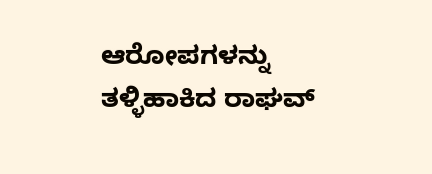ಆರೋಪಗಳನ್ನು ತಳ್ಳಿಹಾಕಿದ ರಾಘವ್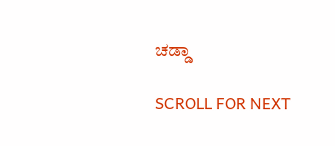ಚಡ್ಡಾ

SCROLL FOR NEXT